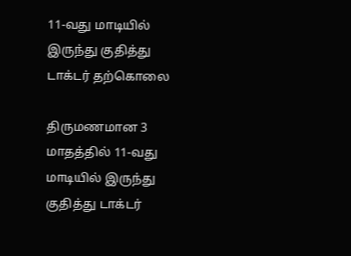11-வது மாடியில் இருந்து குதித்து டாக்டர் தற்கொலை

திருமணமான 3 மாதத்தில் 11-வது மாடியில் இருந்து குதித்து டாக்டர்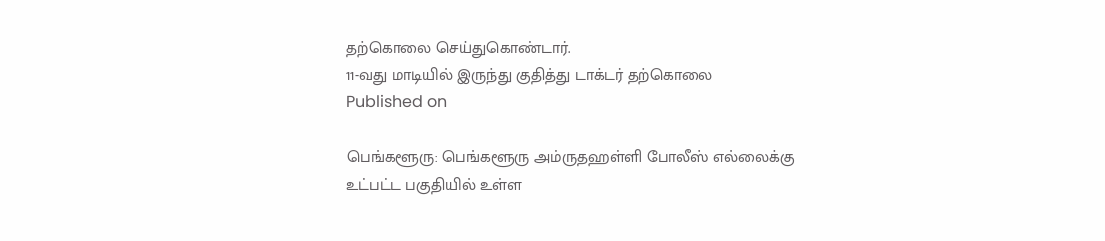தற்கொலை செய்துகொண்டார்.
11-வது மாடியில் இருந்து குதித்து டாக்டர் தற்கொலை
Published on

பெங்களூரு: பெங்களூரு அம்ருதஹள்ளி போலீஸ் எல்லைக்கு உட்பட்ட பகுதியில் உள்ள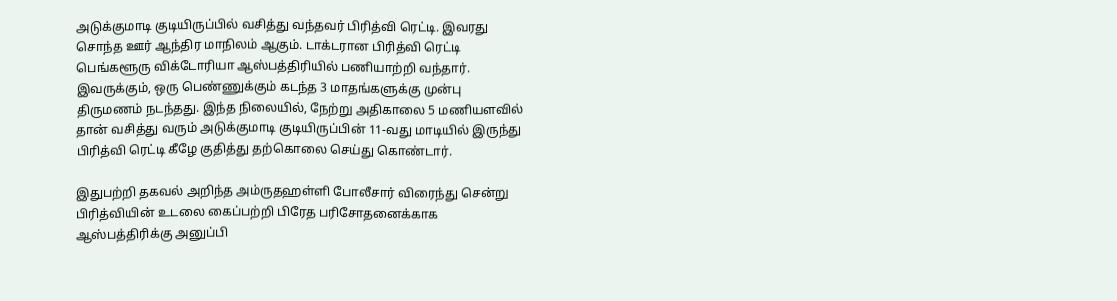அடுக்குமாடி குடியிருப்பில் வசித்து வந்தவர் பிரித்வி ரெட்டி. இவரது சொந்த ஊர் ஆந்திர மாநிலம் ஆகும். டாக்டரான பிரித்வி ரெட்டி பெங்களூரு விக்டோரியா ஆஸ்பத்திரியில் பணியாற்றி வந்தார். இவருக்கும், ஒரு பெண்ணுக்கும் கடந்த 3 மாதங்களுக்கு முன்பு திருமணம் நடந்தது. இந்த நிலையில், நேற்று அதிகாலை 5 மணியளவில் தான் வசித்து வரும் அடுக்குமாடி குடியிருப்பின் 11-வது மாடியில் இருந்து பிரித்வி ரெட்டி கீழே குதித்து தற்கொலை செய்து கொண்டார்.

இதுபற்றி தகவல் அறிந்த அம்ருதஹள்ளி போலீசார் விரைந்து சென்று பிரித்வியின் உடலை கைப்பற்றி பிரேத பரிசோதனைக்காக ஆஸ்பத்திரிக்கு அனுப்பி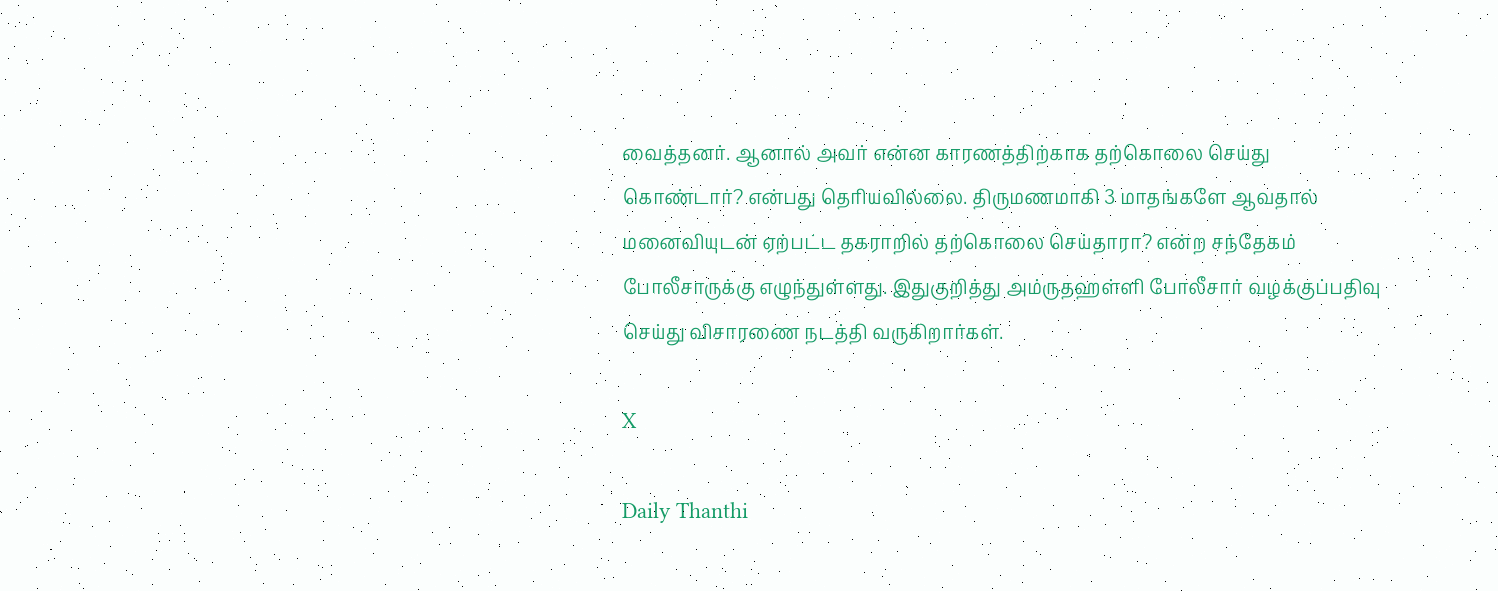வைத்தனர். ஆனால் அவர் என்ன காரணத்திற்காக தற்கொலை செய்து கொண்டார்? என்பது தெரியவில்லை. திருமணமாகி 3 மாதங்களே ஆவதால் மனைவியுடன் ஏற்பட்ட தகராறில் தற்கொலை செய்தாரா? என்ற சந்தேகம் போலீசாருக்கு எழுந்துள்ளது. இதுகுறித்து அம்ருதஹள்ளி போலீசார் வழக்குப்பதிவு செய்து விசாரணை நடத்தி வருகிறார்கள்.

X

Daily Thanthi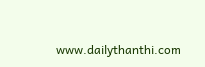www.dailythanthi.com